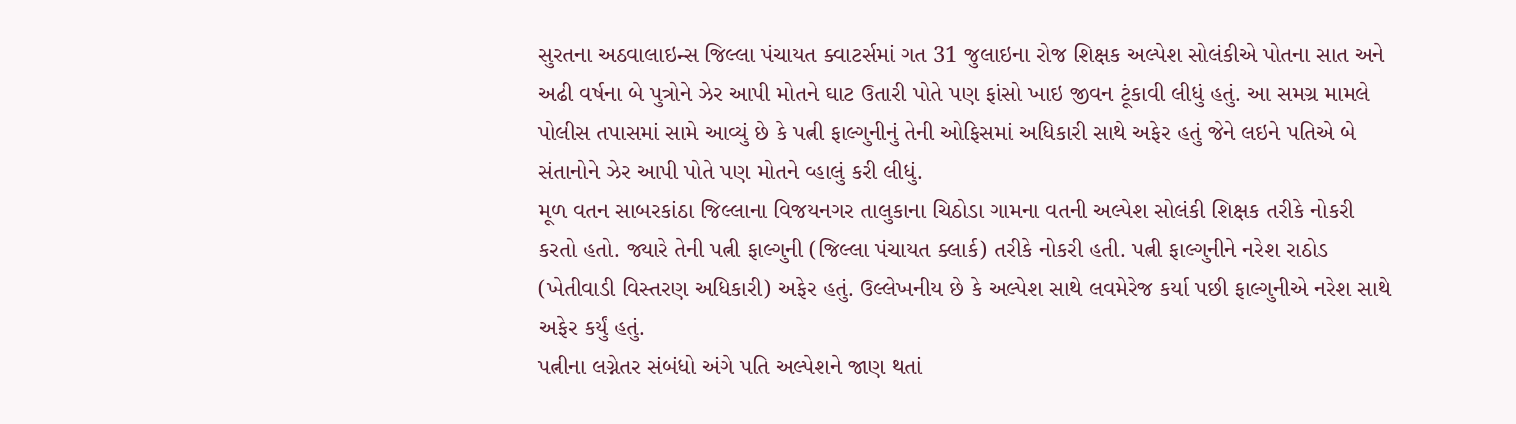સુરતના અઠવાલાઇન્સ જિલ્લા પંચાયત ક્વાટર્સમાં ગત 31 જુલાઇના રોજ શિક્ષક અલ્પેશ સોલંકીએ પોતના સાત અને અઢી વર્ષના બે પુત્રોને ઝેર આપી મોતને ઘાટ ઉતારી પોતે પણ ફાંસો ખાઇ જીવન ટૂંકાવી લીધું હતું. આ સમગ્ર મામલે પોલીસ તપાસમાં સામે આવ્યું છે કે પત્ની ફાલ્ગુનીનું તેની ઓફિસમાં અધિકારી સાથે અફેર હતું જેને લઇને પતિએ બે સંતાનોને ઝેર આપી પોતે પણ મોતને વ્હાલું કરી લીધું.
મૂળ વતન સાબરકાંઠા જિલ્લાના વિજયનગર તાલુકાના ચિઠોડા ગામના વતની અલ્પેશ સોલંકી શિક્ષક તરીકે નોકરી કરતો હતો. જ્યારે તેની પત્ની ફાલ્ગુની (જિલ્લા પંચાયત ક્લાર્ક) તરીકે નોકરી હતી. પત્ની ફાલ્ગુનીને નરેશ રાઠોડ (ખેતીવાડી વિસ્તરણ અધિકારી) અફેર હતું. ઉલ્લેખનીય છે કે અલ્પેશ સાથે લવમેરેજ કર્યા પછી ફાલ્ગુનીએ નરેશ સાથે અફેર કર્યું હતું.
પત્નીના લગ્નેતર સંબંધો અંગે પતિ અલ્પેશને જાણ થતાં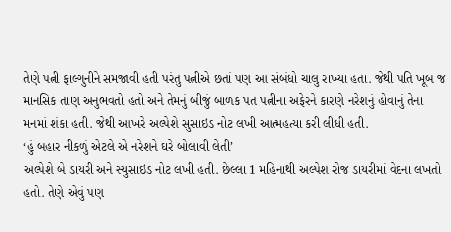તેણે પત્ની ફાલ્ગુનીને સમજાવી હતી પરંતુ પત્નીએ છતાં પણ આ સંબંધો ચાલુ રાખ્યા હતા. જેથી પતિ ખૂબ જ માનસિક તાણ અનુભવતો હતો અને તેમનું બીજું બાળક પત પત્નીના અફેરને કારણે નરેશનું હોવાનું તેના મનમાં શંકા હતી. જેથી આખરે અલ્પેશે સુસાઇડ નોટ લખી આત્મહત્યા કરી લીધી હતી.
‘હું બહાર નીકળું એટલે એ નરેશને ઘરે બોલાવી લેતી’
અલ્પેશે બે ડાયરી અને સ્યુસાઇડ નોટ લખી હતી. છેલ્લા 1 મહિનાથી અલ્પેશ રોજ ડાયરીમાં વેદના લખતો હતો. તેણે એવું પણ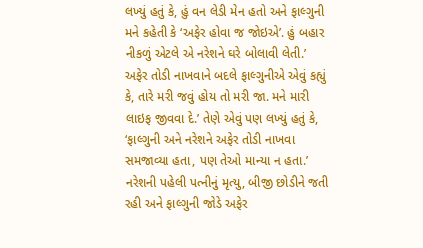લખ્યું હતું કે, હું વન લેડી મેન હતો અને ફાલ્ગુની મને કહેતી કે ‘અફેર હોવા જ જોઇએ’. હું બહાર નીકળું એટલે એ નરેશને ઘરે બોલાવી લેતી.’ અફેર તોડી નાખવાને બદલે ફાલ્ગુનીએ એવું કહ્યું કે, તારે મરી જવું હોય તો મરી જા. મને મારી લાઇફ જીવવા દે.’ તેણે એવું પણ લખ્યું હતું કે, ‘ફાલ્ગુની અને નરેશને અફેર તોડી નાખવા સમજાવ્યા હતા, પણ તેઓ માન્યા ન હતા.’
નરેશની પહેલી પત્નીનું મૃત્યુ, બીજી છોડીને જતી રહી અને ફાલ્ગુની જોડે અફેર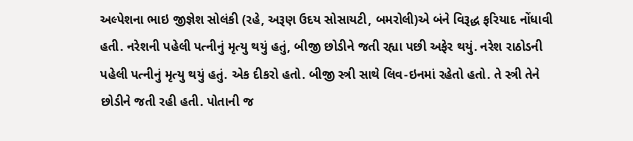અલ્પેશના ભાઇ જીજ્ઞેશ સોલંકી (રહે, અરૂણ ઉદય સોસાયટી, બમરોલી)એ બંને વિરૂદ્ધ ફરિયાદ નોંધાવી હતી. નરેશની પહેલી પત્નીનું મૃત્યુ થયું હતું, બીજી છોડીને જતી રહ્યા પછી અફેર થયું. નરેશ રાઠોડની પહેલી પત્નીનું મૃત્યુ થયું હતું. એક દીકરો હતો. બીજી સ્ત્રી સાથે લિવ-ઇનમાં રહેતો હતો. તે સ્ત્રી તેને છોડીને જતી રહી હતી. પોતાની જ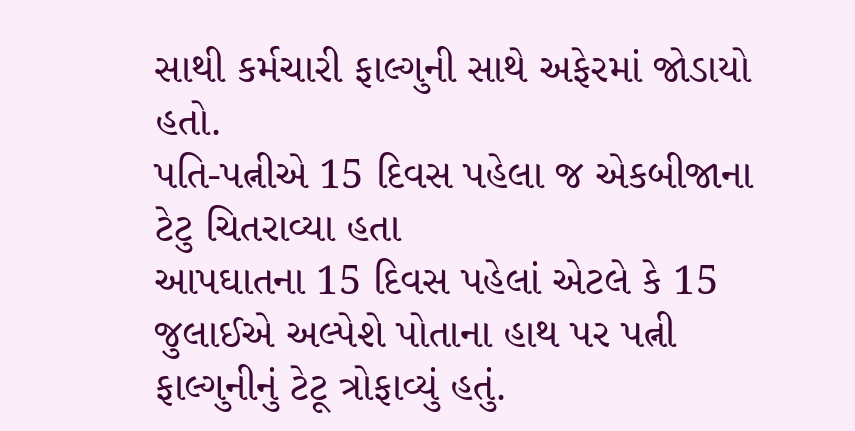સાથી કર્મચારી ફાલ્ગુની સાથે અફેરમાં જોડાયો હતો.
પતિ-પત્નીએ 15 દિવસ પહેલા જ એકબીજાના ટેટુ ચિતરાવ્યા હતા
આપઘાતના 15 દિવસ પહેલાં એટલે કે 15 જુલાઈએ અલ્પેશે પોતાના હાથ પર પત્ની ફાલ્ગુનીનું ટેટૂ ત્રોફાવ્યું હતું.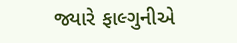જ્યારે ફાલ્ગુનીએ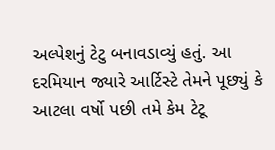અલ્પેશનું ટેટુ બનાવડાવ્યું હતું. આ દરમિયાન જ્યારે આર્ટિસ્ટે તેમને પૂછ્યું કે આટલા વર્ષો પછી તમે કેમ ટેટૂ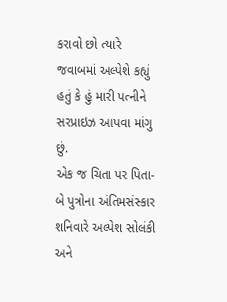કરાવો છો ત્યારે જવાબમાં અલ્પેશે કહ્યું હતું કે હું મારી પત્નીને સરપ્રાઇઝ આપવા માંગુ છું.
એક જ ચિતા પર પિતા-બે પુત્રોના અંતિમસંસ્કાર
શનિવારે અલ્પેશ સોલંકી અને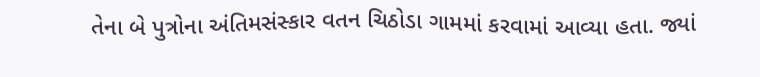તેના બે પુત્રોના અંતિમસંસ્કાર વતન ચિઠોડા ગામમાં કરવામાં આવ્યા હતા. જ્યાં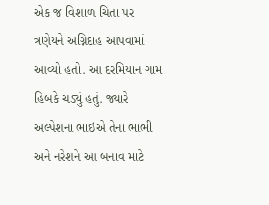એક જ વિશાળ ચિતા પર ત્રણેયને અગ્નિદાહ આપવામાં આવ્યો હતો. આ દરમિયાન ગામ હિબકે ચડ્યું હતું. જ્યારે અલ્પેશના ભાઇએ તેના ભાભી અને નરેશને આ બનાવ માટે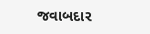જવાબદાર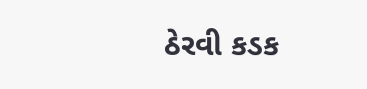ઠેરવી કડક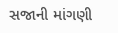સજાની માંગણી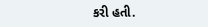કરી હતી.